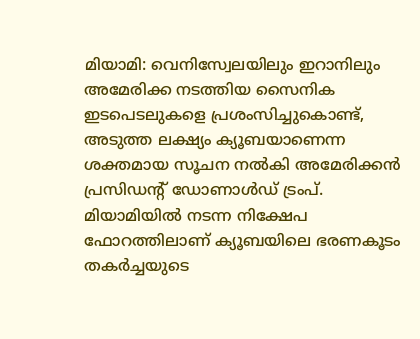മിയാമി: വെനിസ്വേലയിലും ഇറാനിലും അമേരിക്ക നടത്തിയ സൈനിക ഇടപെടലുകളെ പ്രശംസിച്ചുകൊണ്ട്, അടുത്ത ലക്ഷ്യം ക്യൂബയാണെന്ന ശക്തമായ സൂചന നൽകി അമേരിക്കൻ പ്രസിഡന്റ് ഡോണാൾഡ് ട്രംപ്.
മിയാമിയിൽ നടന്ന നിക്ഷേപ ഫോറത്തിലാണ് ക്യൂബയിലെ ഭരണകൂടം തകർച്ചയുടെ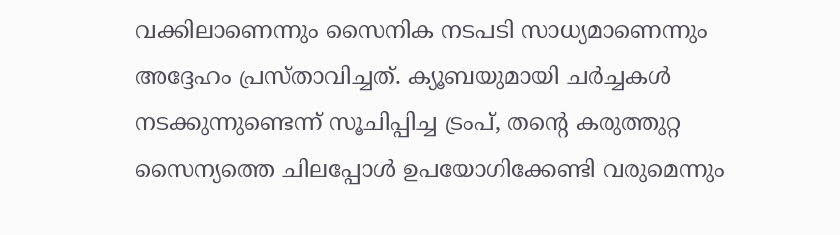വക്കിലാണെന്നും സൈനിക നടപടി സാധ്യമാണെന്നും അദ്ദേഹം പ്രസ്താവിച്ചത്. ക്യൂബയുമായി ചർച്ചകൾ നടക്കുന്നുണ്ടെന്ന് സൂചിപ്പിച്ച ട്രംപ്, തന്റെ കരുത്തുറ്റ സൈന്യത്തെ ചിലപ്പോൾ ഉപയോഗിക്കേണ്ടി വരുമെന്നും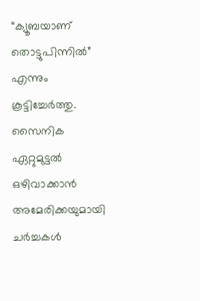“ക്യൂബയാണ് തൊട്ടുപിന്നിൽ” എന്നും കൂട്ടിച്ചേർത്തു.
സൈനിക ഏറ്റുമുട്ടൽ ഒഴിവാക്കാൻ അമേരിക്കയുമായി ചർച്ചകൾ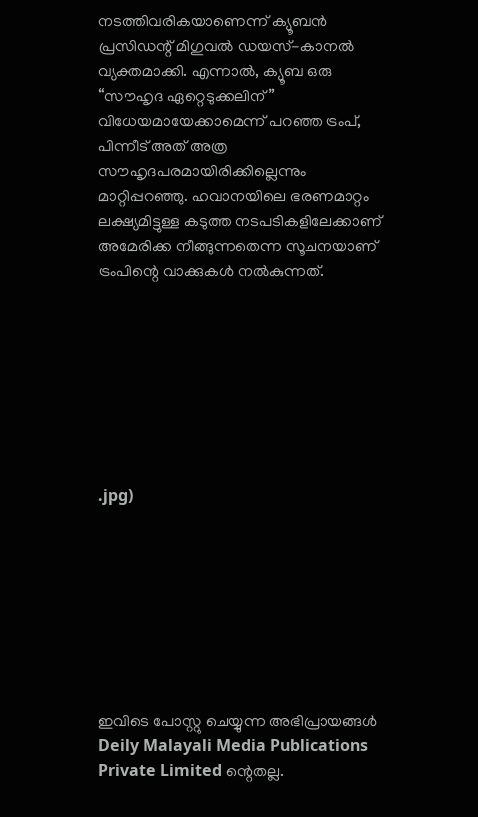നടത്തിവരികയാണെന്ന് ക്യൂബൻ പ്രസിഡന്റ് മിഗുവൽ ഡയസ്-കാനൽ വ്യക്തമാക്കി. എന്നാൽ, ക്യൂബ ഒരു “സൗഹൃദ ഏറ്റെടുക്കലിന്” വിധേയമായേക്കാമെന്ന് പറഞ്ഞ ട്രംപ്, പിന്നീട് അത് അത്ര സൗഹൃദപരമായിരിക്കില്ലെന്നും മാറ്റിപ്പറഞ്ഞു. ഹവാനയിലെ ഭരണമാറ്റം ലക്ഷ്യമിട്ടുള്ള കടുത്ത നടപടികളിലേക്കാണ് അമേരിക്ക നീങ്ങുന്നതെന്ന സൂചനയാണ് ട്രംപിന്റെ വാക്കുകൾ നൽകുന്നത്.








.jpg)








ഇവിടെ പോസ്റ്റു ചെയ്യുന്ന അഭിപ്രായങ്ങൾ Deily Malayali Media Publications Private Limited ന്റെതല്ല.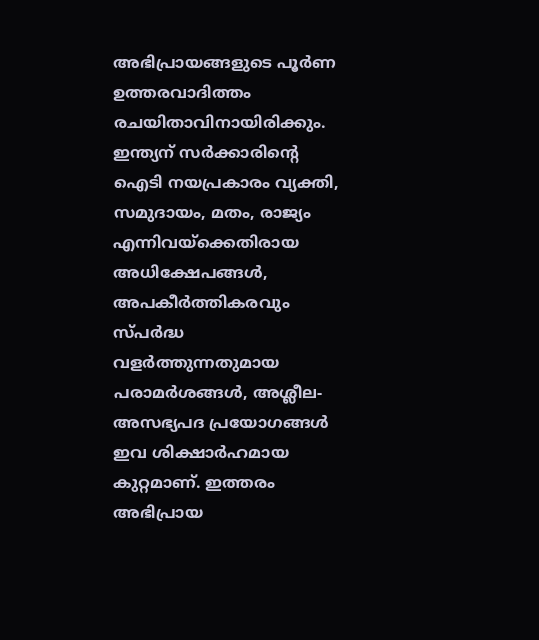അഭിപ്രായങ്ങളുടെ പൂർണ ഉത്തരവാദിത്തം രചയിതാവിനായിരിക്കും.
ഇന്ത്യന് സർക്കാരിന്റെ ഐടി നയപ്രകാരം വ്യക്തി, സമുദായം, മതം, രാജ്യം എന്നിവയ്ക്കെതിരായ അധിക്ഷേപങ്ങൾ, അപകീർത്തികരവും സ്പർദ്ധ വളർത്തുന്നതുമായ പരാമർശങ്ങൾ, അശ്ലീല-അസഭ്യപദ പ്രയോഗങ്ങൾ ഇവ ശിക്ഷാർഹമായ കുറ്റമാണ്. ഇത്തരം അഭിപ്രായ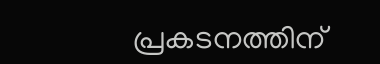പ്രകടനത്തിന്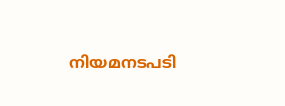നിയമനടപടി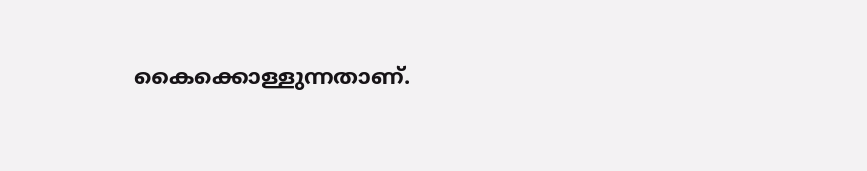കൈക്കൊള്ളുന്നതാണ്.